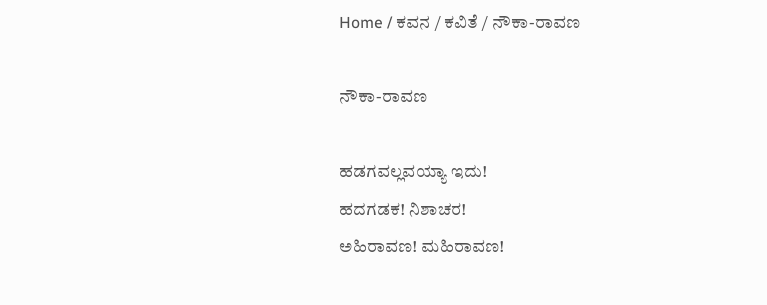Home / ಕವನ / ಕವಿತೆ / ನೌಕಾ-ರಾವಣ

ನೌಕಾ-ರಾವಣ

ಹಡಗವಲ್ಲವಯ್ಯಾ ಇದು!
ಹದಗಡಕ! ನಿಶಾಚರ!
ಅಹಿರಾವಣ! ಮಹಿರಾವಣ!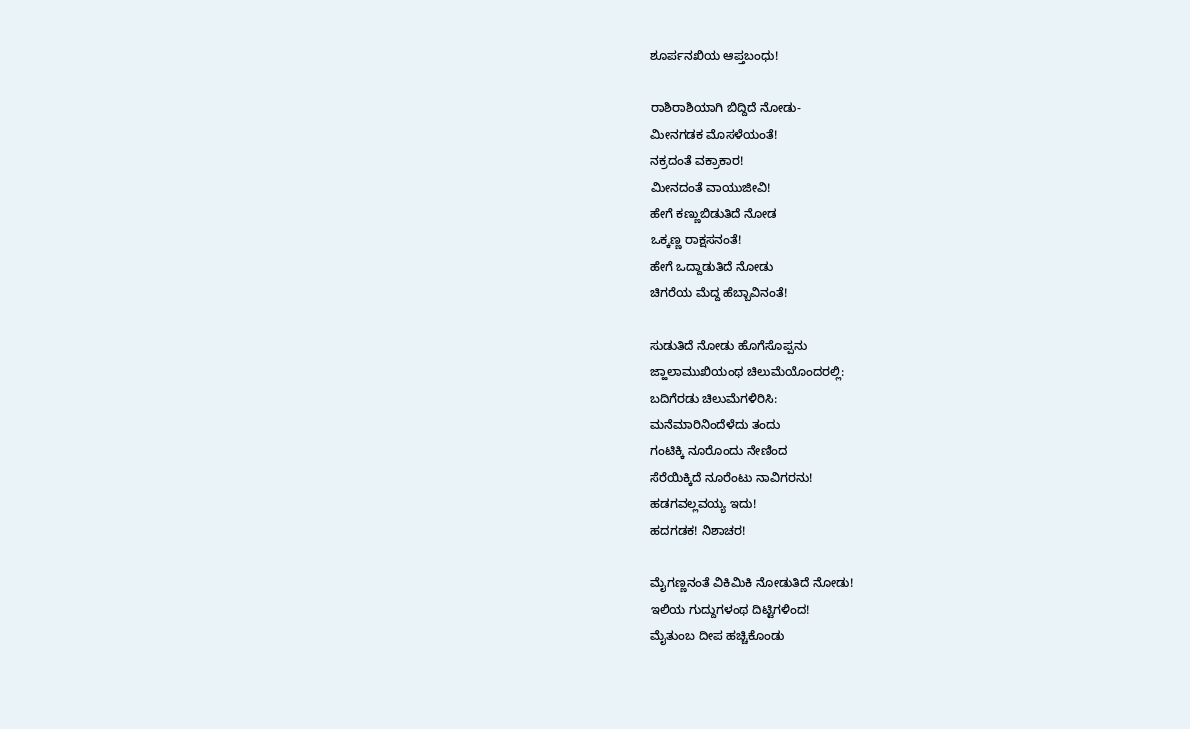ಶೂರ್ಪನಖಿಯ ಆಪ್ತಬಂಧು!

ರಾಶಿರಾಶಿಯಾಗಿ ಬಿದ್ದಿದೆ ನೋಡು-
ಮೀನಗಡಕ ಮೊಸಳೆಯಂತೆ!
ನಕ್ರದಂತೆ ವಕ್ರಾಕಾರ!
ಮೀನದಂತೆ ವಾಯುಜೀವಿ!
ಹೇಗೆ ಕಣ್ಣುಬಿಡುತಿದೆ ನೋಡ
ಒಕ್ಕಣ್ಣ ರಾಕ್ಷಸನಂತೆ!
ಹೇಗೆ ಒದ್ದಾಡುತಿದೆ ನೋಡು
ಚಿಗರೆಯ ಮೆದ್ದ ಹೆಬ್ಬಾವಿನಂತೆ!

ಸುಡುತಿದೆ ನೋಡು ಹೊಗೆಸೊಪ್ಪನು
ಜ್ಹಾಲಾಮುಖಿಯಂಥ ಚಿಲುಮೆಯೊಂದರಲ್ಲಿ:
ಬದಿಗೆರಡು ಚಿಲುಮೆಗಳಿರಿಸಿ:
ಮನೆಮಾರಿನಿಂದೆಳೆದು ತಂದು
ಗಂಟಿಕ್ಕಿ ನೂರೊಂದು ನೇಣಿಂದ
ಸೆರೆಯಿಕ್ಕಿದೆ ನೂರೆಂಟು ನಾವಿಗರನು!
ಹಡಗವಲ್ಲವಯ್ಯ ಇದು!
ಹದಗಡಕ! ನಿಶಾಚರ!

ಮೈಗಣ್ಣನಂತೆ ವಿಕಿವಿುಕಿ ನೋಡುತಿದೆ ನೋಡು!
ಇಲಿಯ ಗುದ್ದುಗಳಂಥ ದಿಟ್ಟಿಗಳಿಂದ!
ಮೈತುಂಬ ದೀಪ ಹಚ್ಚಿಕೊಂಡು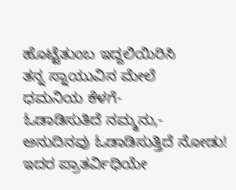ಹೊಟ್ಟೆತುಂಬ ಇದ್ದಲಿಯಿರಿಸಿ
ತನ್ನ ಸ್ನಾಯುವಿನ ಮೇಲೆ
ಧಮನಿಯ ಕೆಳಗೆ-
ಓಡಾಡಿಸುತಿದೆ ನಮ್ಮನು,-
ಅನುದಿನವು ಓಡಾಡಿಸುತ್ತಿದೆ ನೋಡು!
ಇದರ ಪ್ರಾತರ್ವಿಧಿಯೇ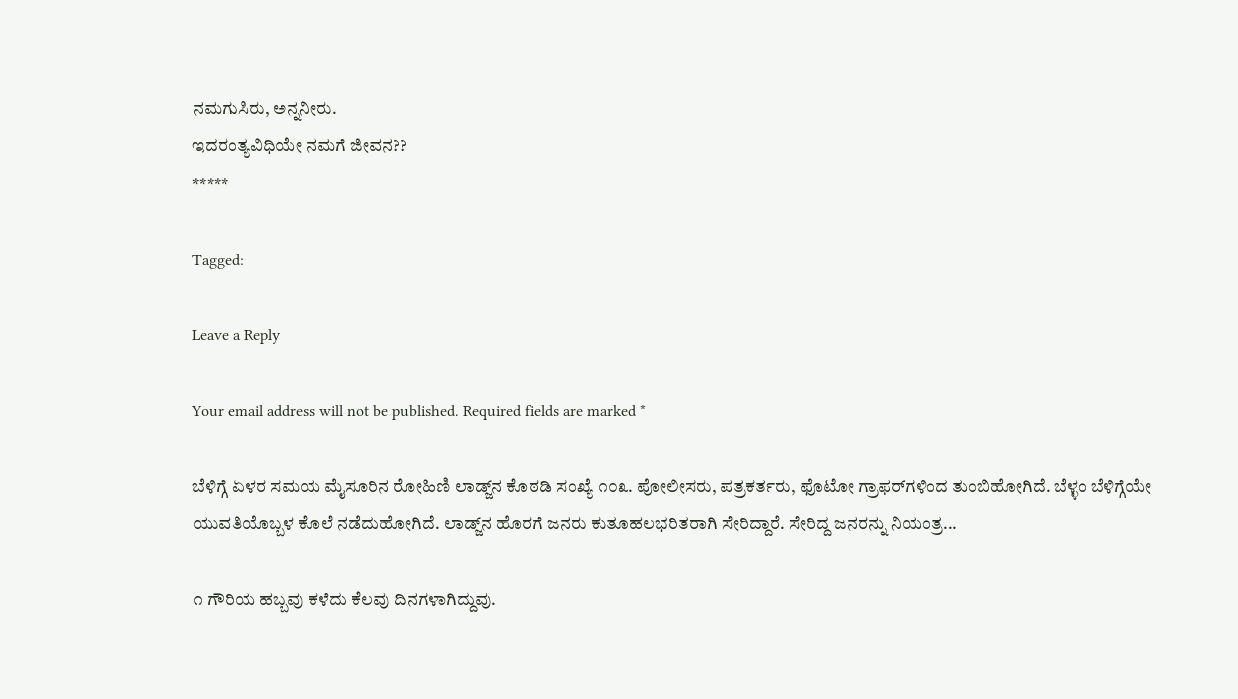ನಮಗುಸಿರು, ಅನ್ನನೀರು.
ಇದರಂತ್ಯವಿಧಿಯೇ ನಮಗೆ ಜೀವನ??
*****

Tagged:

Leave a Reply

Your email address will not be published. Required fields are marked *

ಬೆಳಿಗ್ಗೆ ಏಳರ ಸಮಯ ಮೈಸೂರಿನ ರೋಹಿಣಿ ಲಾಡ್ಜ್‌ನ ಕೊಠಡಿ ಸಂಖ್ಯೆ ೧೦೩. ಪೋಲೀಸರು, ಪತ್ರಕರ್ತರು, ಫೊಟೋ ಗ್ರಾಫರ್‌ಗಳಿಂದ ತುಂಬಿಹೋಗಿದೆ. ಬೆಳ್ಳಂ ಬೆಳಿಗ್ಗೆಯೇ ಯುವತಿಯೊಬ್ಬಳ ಕೊಲೆ ನಡೆದುಹೋಗಿದೆ. ಲಾಡ್ಜ್‌ನ ಹೊರಗೆ ಜನರು ಕುತೂಹಲಭರಿತರಾಗಿ ಸೇರಿದ್ದಾರೆ. ಸೇರಿದ್ದ ಜನರನ್ನು ನಿಯಂತ್ರ...

೧ ಗೌರಿಯ ಹಬ್ಬವು ಕಳೆದು ಕೆಲವು ದಿನಗಳಾಗಿದ್ದುವು.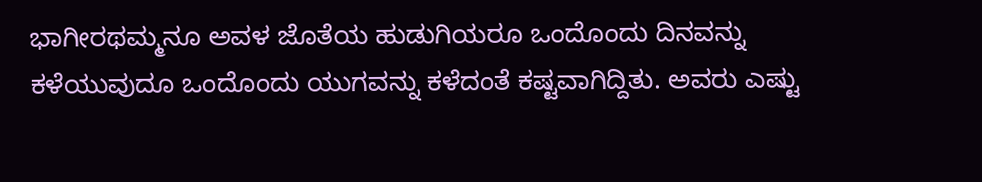ಭಾಗೀರಥಮ್ಮನೂ ಅವಳ ಜೊತೆಯ ಹುಡುಗಿಯರೂ ಒಂದೊಂದು ದಿನವನ್ನು ಕಳೆಯುವುದೂ ಒಂದೊಂದು ಯುಗವನ್ನು ಕಳೆದಂತೆ ಕಷ್ಟವಾಗಿದ್ದಿತು. ಅವರು ಎಷ್ಟು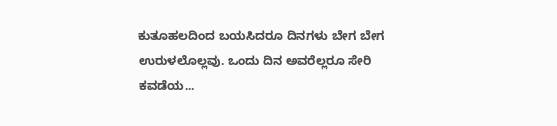ಕುತೂಹಲದಿಂದ ಬಯಸಿದರೂ ದಿನಗಳು ಬೇಗ ಬೇಗ ಉರುಳಲೊಲ್ಲವು. ಒಂದು ದಿನ ಅವರೆಲ್ಲರೂ ಸೇರಿ ಕವಡೆಯ...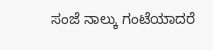ಸಂಜೆ ನಾಲ್ಕು ಗಂಟೆಯಾದರೆ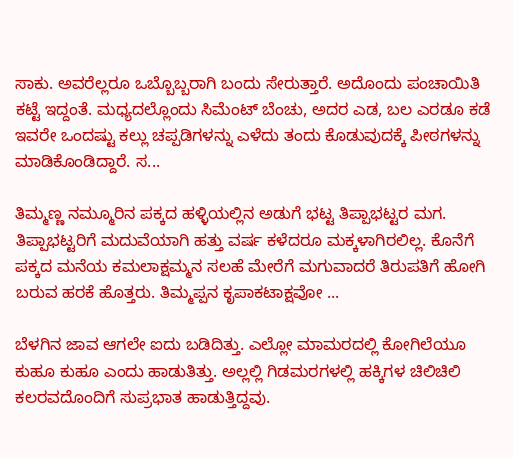ಸಾಕು. ಅವರೆಲ್ಲರೂ ಒಬ್ಬೊಬ್ಬರಾಗಿ ಬಂದು ಸೇರುತ್ತಾರೆ. ಅದೊಂದು ಪಂಚಾಯಿತಿ ಕಟ್ಟೆ ಇದ್ದಂತೆ. ಮಧ್ಯದಲ್ಲೊಂದು ಸಿಮೆಂಟ್ ಬೆಂಚು, ಅದರ ಎಡ, ಬಲ ಎರಡೂ ಕಡೆ ಇವರೇ ಒಂದಷ್ಟು ಕಲ್ಲು ಚಪ್ಪಡಿಗಳನ್ನು ಎಳೆದು ತಂದು ಕೊಡುವುದಕ್ಕೆ ಪೀಠಗಳನ್ನು ಮಾಡಿಕೊಂಡಿದ್ದಾರೆ. ಸ...

ತಿಮ್ಮಣ್ಣ ನಮ್ಮೂರಿನ ಪಕ್ಕದ ಹಳ್ಳಿಯಲ್ಲಿನ ಅಡುಗೆ ಭಟ್ಟ ತಿಪ್ಪಾಭಟ್ಟರ ಮಗ. ತಿಪ್ಪಾಭಟ್ಟರಿಗೆ ಮದುವೆಯಾಗಿ ಹತ್ತು ವರ್ಷ ಕಳೆದರೂ ಮಕ್ಕಳಾಗಿರಲಿಲ್ಲ. ಕೊನೆಗೆ ಪಕ್ಕದ ಮನೆಯ ಕಮಲಾಕ್ಷಮ್ಮನ ಸಲಹೆ ಮೇರೆಗೆ ಮಗುವಾದರೆ ತಿರುಪತಿಗೆ ಹೋಗಿ ಬರುವ ಹರಕೆ ಹೊತ್ತರು. ತಿಮ್ಮಪ್ಪನ ಕೃಪಾಕಟಾಕ್ಷವೋ ...

ಬೆಳಗಿನ ಜಾವ ಆಗಲೇ ಐದು ಬಡಿದಿತ್ತು. ಎಲ್ಲೋ ಮಾಮರದಲ್ಲಿ ಕೋಗಿಲೆಯೂ ಕುಹೂ ಕುಹೂ ಎಂದು ಹಾಡುತಿತ್ತು. ಅಲ್ಲಲ್ಲಿ ಗಿಡಮರಗಳಲ್ಲಿ ಹಕ್ಕಿಗಳ ಚಿಲಿಚಿಲಿ ಕಲರವದೊಂದಿಗೆ ಸುಪ್ರಭಾತ ಹಾಡುತ್ತಿದ್ದವು.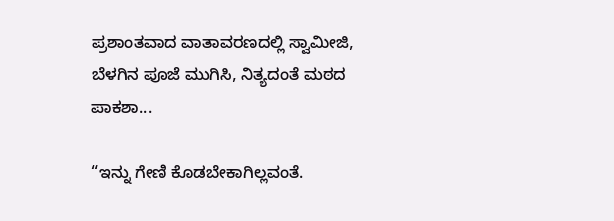ಪ್ರಶಾಂತವಾದ ವಾತಾವರಣದಲ್ಲಿ ಸ್ವಾಮೀಜಿ, ಬೆಳಗಿನ ಪೂಜೆ ಮುಗಿಸಿ, ನಿತ್ಯದಂತೆ ಮಠದ ಪಾಕಶಾ...

“ಇನ್ನು ಗೇಣಿ ಕೊಡಬೇಕಾಗಿಲ್ಲವಂತೆ.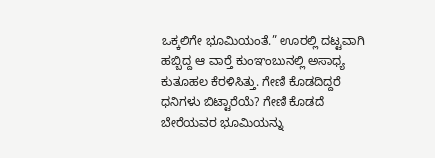ಒಕ್ಕಲಿಗೇ ಭೂಮಿಯಂತೆ.” ಊರಲ್ಲಿ ದಟ್ಟವಾಗಿ ಹಬ್ಬಿದ್ದ ಆ ವಾರ್‍ತೆ ಕುಂಞಂಬುನಲ್ಲಿ ಅಸಾಧ್ಯ ಕುತೂಹಲ ಕೆರಳಿಸಿತ್ತು. ಗೇಣಿ ಕೊಡದಿದ್ದರೆ ಧನಿಗಳು ಬಿಟ್ಟಾರೆಯೆ? ಗೇಣಿ ಕೊಡದೆ ಬೇರೆಯವರ ಭೂಮಿಯನ್ನು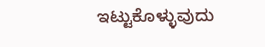ಇಟ್ಟುಕೊಳ್ಳುವುದು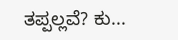ತಪ್ಪಲ್ಲವೆ? ಕು...